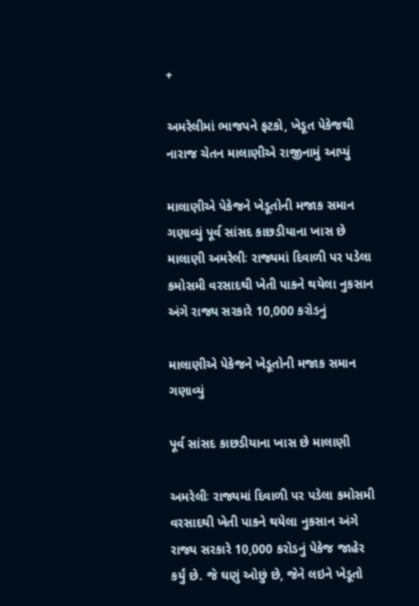+

અમરેલીમાં ભાજપને ફટકો, ખેડૂત પેકેજથી નારાજ ચેતન માલાણીએ રાજીનામું આપ્યું

માલાણીએ પેકેજને ખેડૂતોની મજાક સમાન ગણાવ્યું પૂર્વ સાંસદ કાછડીયાના ખાસ છે માલાણી અમરેલીઃ રાજ્યમાં દિવાળી પર પડેલા કમોસમી વરસાદથી ખેતી પાકને થયેલા નુકસાન અંગે રાજ્ય સરકારે 10,000 કરોડનું

માલાણીએ પેકેજને ખેડૂતોની મજાક સમાન ગણાવ્યું

પૂર્વ સાંસદ કાછડીયાના ખાસ છે માલાણી

અમરેલીઃ રાજ્યમાં દિવાળી પર પડેલા કમોસમી વરસાદથી ખેતી પાકને થયેલા નુકસાન અંગે રાજ્ય સરકારે 10,000 કરોડનું પેકેજ જાહેર કર્યું છે. જે ઘણું ઓછું છે, જેને લઇને ખેડૂતો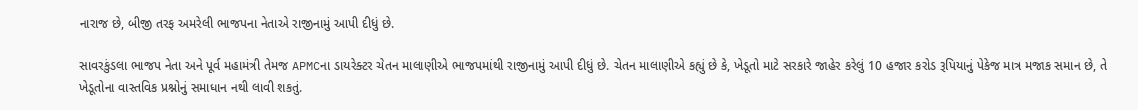નારાજ છે, બીજી તરફ અમરેલી ભાજપના નેતાએ રાજીનામું આપી દીધું છે.

સાવરકુંડલા ભાજપ નેતા અને પૂર્વ મહામંત્રી તેમજ APMCના ડાયરેક્ટર ચેતન માલાણીએ ભાજપમાંથી રાજીનામું આપી દીધું છે. ચેતન માલાણીએ કહ્યું છે કે, ખેડૂતો માટે સરકારે જાહેર કરેલું 10 હજાર કરોડ રૂપિયાનું પેકેજ માત્ર મજાક સમાન છે, તે ખેડૂતોના વાસ્તવિક પ્રશ્નોનું સમાધાન નથી લાવી શકતું.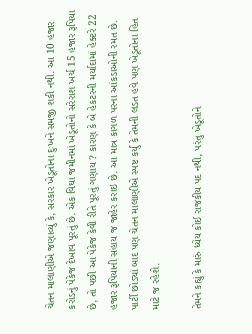ચેતન માલાણીએ જણાવ્યું કે, સરકાર ખેડૂતોના દુઃખને સમજી શકી નથી. આ 10 હજાર કરોડનું પેકેજ દેખાવ પૂરતું છે. એક વિઘા જમીનમાં ખેડૂતોનો સરેરાશ ખર્ચ 15 હજાર રૂપિયા છે, તો પછી આ પેકેજ કેવી રીતે પૂરતું ગણાય ? કારણ કે બે હેકટરની મર્યાદામાં હેક્ટરે 22 હજાર રૂપિયાની સહાય જ જાહેર કરાઇ છે. આ માત્ર કાગળ પરના આંકડાઓની રમત છે. પાર્ટી છોડ્યાં બાદ પણ ચેતન માલાણીએ સ્પષ્ટ કર્યું કે તેમની લડત હવે પણ ખેડૂતોના હિત માટે જ રહેશે.

તેમને કહ્યું કે મારું ધ્યેય કોઈ રાજકીય પદ નથી, પરંતુ ખેડૂતોને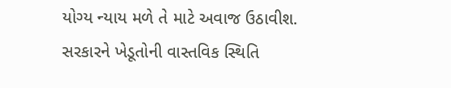યોગ્ય ન્યાય મળે તે માટે અવાજ ઉઠાવીશ.  સરકારને ખેડૂતોની વાસ્તવિક સ્થિતિ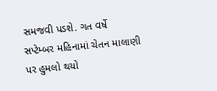સમજવી પડશે. ગત વર્ષે સપ્ટેમ્બર મહિનામાં ચેતન માલાણી પર હુમલો થયો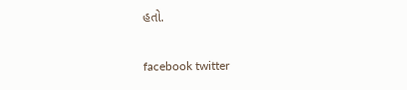હતો.

facebook twitter